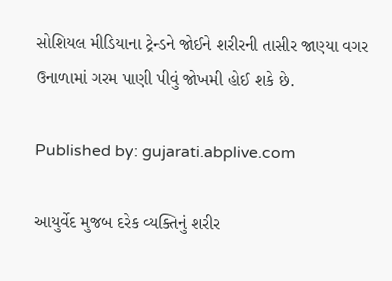સોશિયલ મીડિયાના ટ્રેન્ડને જોઈને શરીરની તાસીર જાણ્યા વગર ઉનાળામાં ગરમ પાણી પીવું જોખમી હોઈ શકે છે.

Published by: gujarati.abplive.com

આયુર્વેદ મુજબ દરેક વ્યક્તિનું શરીર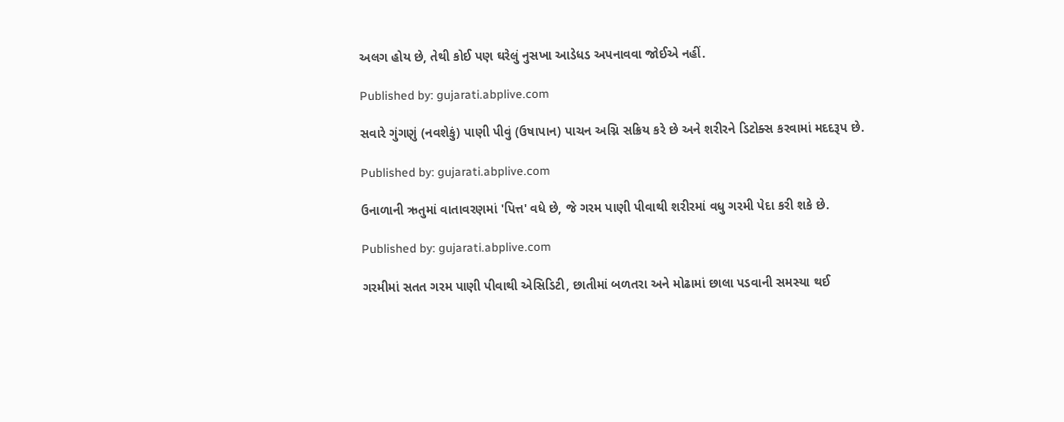અલગ હોય છે, તેથી કોઈ પણ ઘરેલું નુસખા આડેધડ અપનાવવા જોઈએ નહીં.

Published by: gujarati.abplive.com

સવારે ગુંગણું (નવશેકું) પાણી પીવું (ઉષાપાન) પાચન અગ્નિ સક્રિય કરે છે અને શરીરને ડિટોક્સ કરવામાં મદદરૂપ છે.

Published by: gujarati.abplive.com

ઉનાળાની ઋતુમાં વાતાવરણમાં 'પિત્ત' વધે છે, જે ગરમ પાણી પીવાથી શરીરમાં વધુ ગરમી પેદા કરી શકે છે.

Published by: gujarati.abplive.com

ગરમીમાં સતત ગરમ પાણી પીવાથી એસિડિટી, છાતીમાં બળતરા અને મોઢામાં છાલા પડવાની સમસ્યા થઈ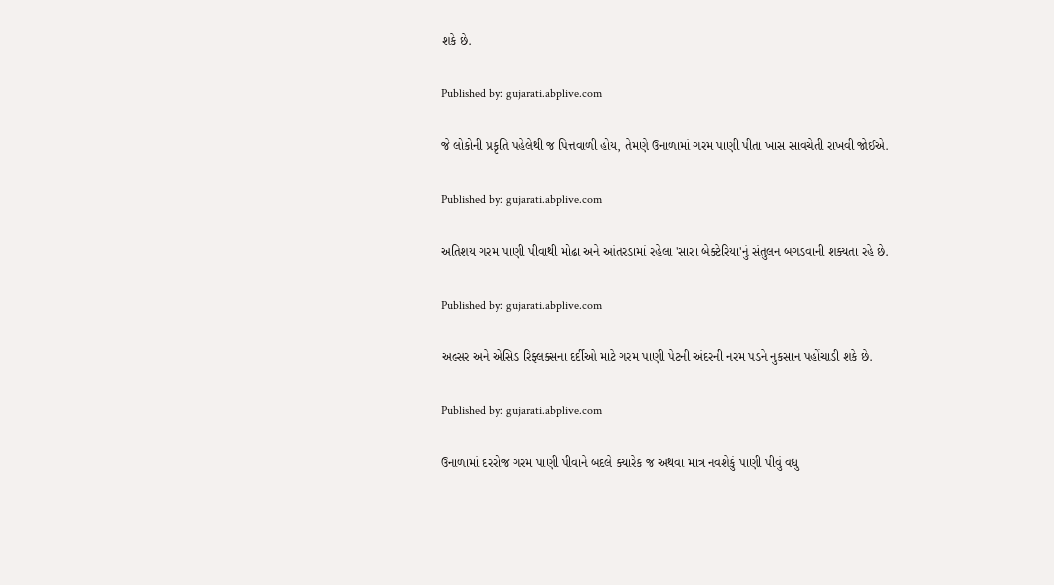શકે છે.

Published by: gujarati.abplive.com

જે લોકોની પ્રકૃતિ પહેલેથી જ પિત્તવાળી હોય, તેમણે ઉનાળામાં ગરમ પાણી પીતા ખાસ સાવચેતી રાખવી જોઈએ.

Published by: gujarati.abplive.com

અતિશય ગરમ પાણી પીવાથી મોઢા અને આંતરડામાં રહેલા 'સારા બેક્ટેરિયા'નું સંતુલન બગડવાની શક્યતા રહે છે.

Published by: gujarati.abplive.com

અલ્સર અને એસિડ રિફ્લક્સના દર્દીઓ માટે ગરમ પાણી પેટની અંદરની નરમ પડને નુકસાન પહોંચાડી શકે છે.

Published by: gujarati.abplive.com

ઉનાળામાં દરરોજ ગરમ પાણી પીવાને બદલે ક્યારેક જ અથવા માત્ર નવશેકું પાણી પીવું વધુ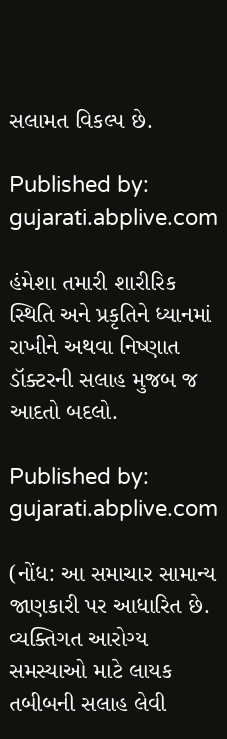સલામત વિકલ્પ છે.

Published by: gujarati.abplive.com

હંમેશા તમારી શારીરિક સ્થિતિ અને પ્રકૃતિને ધ્યાનમાં રાખીને અથવા નિષ્ણાત ડૉક્ટરની સલાહ મુજબ જ આદતો બદલો.

Published by: gujarati.abplive.com

(નોંધ: આ સમાચાર સામાન્ય જાણકારી પર આધારિત છે. વ્યક્તિગત આરોગ્ય સમસ્યાઓ માટે લાયક તબીબની સલાહ લેવી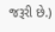જરૂરી છે.)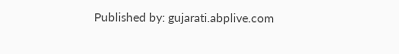Published by: gujarati.abplive.com